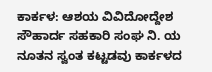ಕಾರ್ಕಳ: ಆಶಯ ವಿವಿದೋದ್ದೇಶ ಸೌಹಾರ್ದ ಸಹಕಾರಿ ಸಂಘ ನಿ. ಯ ನೂತನ ಸ್ವಂತ ಕಟ್ಟಡವು ಕಾರ್ಕಳದ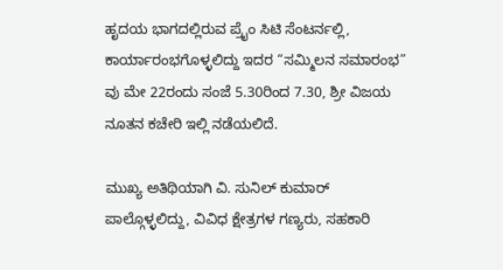ಹೃದಯ ಭಾಗದಲ್ಲಿರುವ ಪ್ರೈಂ ಸಿಟಿ ಸೆಂಟರ್ನಲ್ಲಿ, ಕಾರ್ಯಾರಂಭಗೊಳ್ಳಲಿದ್ದು ಇದರ “ಸಮ್ಮಿಲನ ಸಮಾರಂಭ” ವು ಮೇ 22ರಂದು ಸಂಜೆ 5.30ರಿಂದ 7.30, ಶ್ರೀ ವಿಜಯ ನೂತನ ಕಚೇರಿ ಇಲ್ಲಿ ನಡೆಯಲಿದೆ.

ಮುಖ್ಯ ಅತಿಥಿಯಾಗಿ ವಿ. ಸುನಿಲ್ ಕುಮಾರ್ ಪಾಲ್ಗೊಳ್ಳಲಿದ್ದು, ವಿವಿಧ ಕ್ಷೇತ್ರಗಳ ಗಣ್ಯರು, ಸಹಕಾರಿ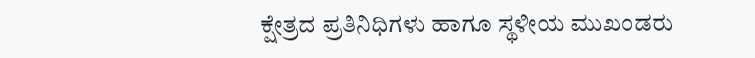ಕ್ಷೇತ್ರದ ಪ್ರತಿನಿಧಿಗಳು ಹಾಗೂ ಸ್ಥಳೀಯ ಮುಖಂಡರು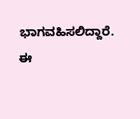ಭಾಗವಹಿಸಲಿದ್ದಾರೆ.
ಈ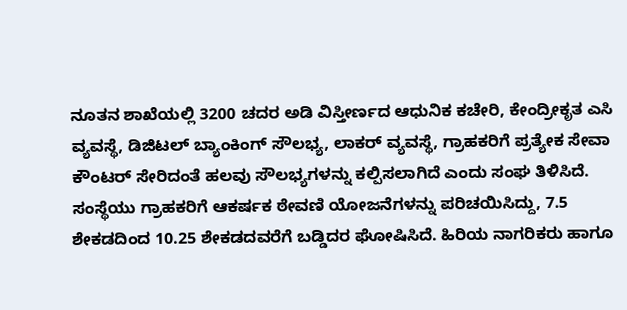ನೂತನ ಶಾಖೆಯಲ್ಲಿ 3200 ಚದರ ಅಡಿ ವಿಸ್ತೀರ್ಣದ ಆಧುನಿಕ ಕಚೇರಿ, ಕೇಂದ್ರೀಕೃತ ಎಸಿ ವ್ಯವಸ್ಥೆ, ಡಿಜಿಟಲ್ ಬ್ಯಾಂಕಿಂಗ್ ಸೌಲಭ್ಯ, ಲಾಕರ್ ವ್ಯವಸ್ಥೆ, ಗ್ರಾಹಕರಿಗೆ ಪ್ರತ್ಯೇಕ ಸೇವಾ ಕೌಂಟರ್ ಸೇರಿದಂತೆ ಹಲವು ಸೌಲಭ್ಯಗಳನ್ನು ಕಲ್ಪಿಸಲಾಗಿದೆ ಎಂದು ಸಂಘ ತಿಳಿಸಿದೆ.
ಸಂಸ್ಥೆಯು ಗ್ರಾಹಕರಿಗೆ ಆಕರ್ಷಕ ಠೇವಣಿ ಯೋಜನೆಗಳನ್ನು ಪರಿಚಯಿಸಿದ್ದು, 7.5 ಶೇಕಡದಿಂದ 10.25 ಶೇಕಡದವರೆಗೆ ಬಡ್ಡಿದರ ಘೋಷಿಸಿದೆ. ಹಿರಿಯ ನಾಗರಿಕರು ಹಾಗೂ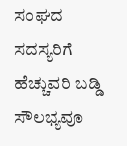ಸಂಘದ ಸದಸ್ಯರಿಗೆ ಹೆಚ್ಚುವರಿ ಬಡ್ಡಿ ಸೌಲಭ್ಯವೂ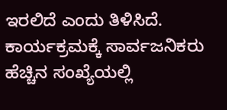ಇರಲಿದೆ ಎಂದು ತಿಳಿಸಿದೆ.
ಕಾರ್ಯಕ್ರಮಕ್ಕೆ ಸಾರ್ವಜನಿಕರು ಹೆಚ್ಚಿನ ಸಂಖ್ಯೆಯಲ್ಲಿ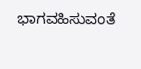ಭಾಗವಹಿಸುವಂತೆ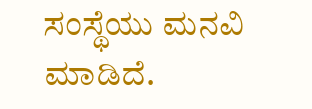ಸಂಸ್ಥೆಯು ಮನವಿ ಮಾಡಿದೆ.